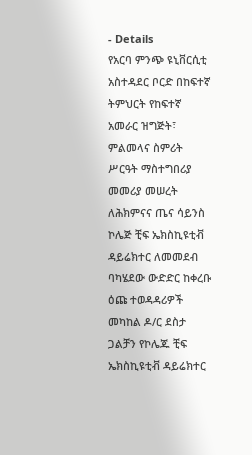- Details
የአርባ ምንጭ ዩኒቨርሲቲ አስተዳደር ቦርድ በከፍተኛ ትምህርት የከፍተኛ አመራር ዝግጅት፣ ምልመላና ስምሪት ሥርዓት ማስተግበሪያ መመሪያ መሠረት ለሕክምናና ጤና ሳይንስ ኮሌጅ ቺፍ ኤክስኪዩቲቭ ዳይሬክተር ለመመደብ ባካሄደው ውድድር ከቀረቡ ዕጩ ተወዳዳሪዎች መካከል ዶ/ር ደስታ ጋልቻን የኮሌጁ ቺፍ ኤክስኪዩቲቭ ዳይሬክተር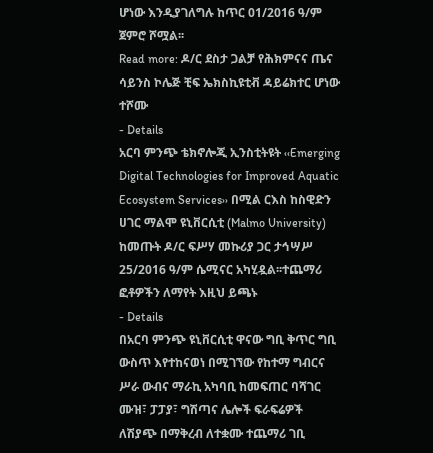ሆነው እንዲያገለግሉ ከጥር 01/2016 ዓ/ም ጀምሮ ሾሟል፡፡
Read more: ዶ/ር ደስታ ጋልቻ የሕክምናና ጤና ሳይንስ ኮሌጅ ቺፍ ኤክስኪዩቲቭ ዳይሬክተር ሆነው ተሾሙ
- Details
አርባ ምንጭ ቴክኖሎጂ ኢንስቲትዩት ‹‹Emerging Digital Technologies for Improved Aquatic Ecosystem Services›› በሚል ርእስ ከስዊድን ሀገር ማልሞ ዩኒቨርሲቲ (Malmo University) ከመጡት ዶ/ር ፍሥሃ መኩሪያ ጋር ታኅሣሥ 25/2016 ዓ/ም ሴሚናር አካሂዷል፡፡ተጨማሪ ፎቶዎችን ለማየት እዚህ ይጫኑ
- Details
በአርባ ምንጭ ዩኒቨርሲቲ ዋናው ግቢ ቅጥር ግቢ ውስጥ እየተከናወነ በሚገኘው የከተማ ግብርና ሥራ ውብና ማራኪ አካባቢ ከመፍጠር ባሻገር ሙዝ፣ ፓፓያ፣ ግሽጣና ሌሎች ፍራፍሬዎች ለሽያጭ በማቅረብ ለተቋሙ ተጨማሪ ገቢ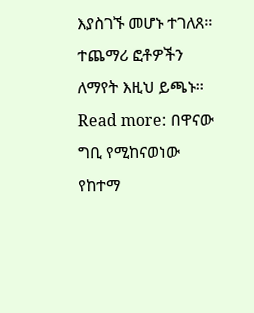እያስገኙ መሆኑ ተገለጸ፡፡ ተጨማሪ ፎቶዎችን ለማየት እዚህ ይጫኑ፡፡
Read more: በዋናው ግቢ የሚከናወነው የከተማ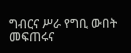ግብርና ሥራ የግቢ ውበት መፍጠሩና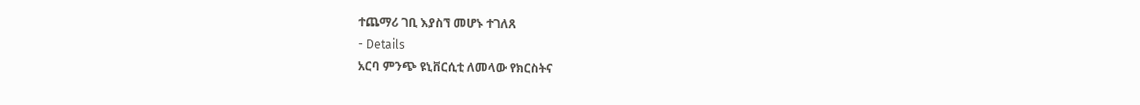ተጨማሪ ገቢ እያስኘ መሆኑ ተገለጸ
- Details
አርባ ምንጭ ዩኒቨርሲቲ ለመላው የክርስትና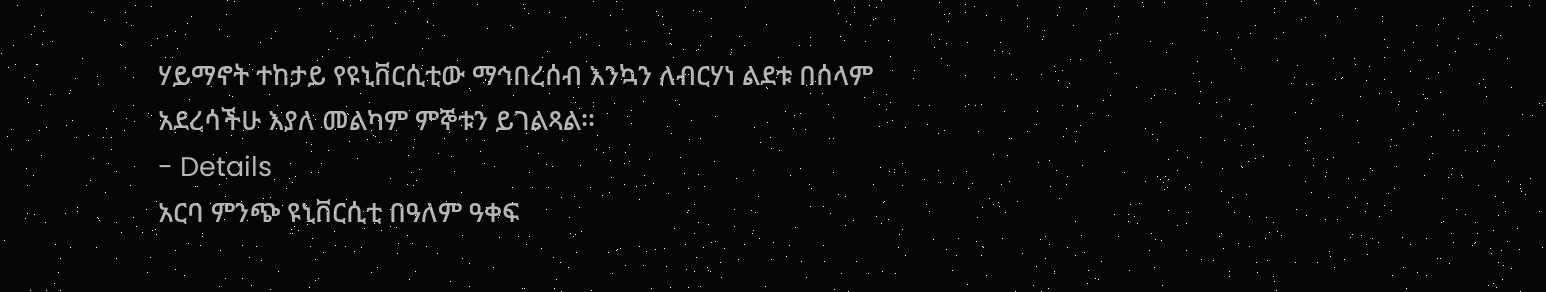ሃይማኖት ተከታይ የዩኒቨርሲቲው ማኅበረሰብ እንኳን ለብርሃነ ልደቱ በሰላም አደረሳችሁ እያለ መልካም ምኞቱን ይገልጻል፡፡
- Details
አርባ ምንጭ ዩኒቨርሲቲ በዓለም ዓቀፍ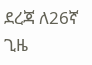ደረጃ ለ26ኛ ጊዜ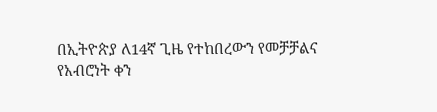በኢትዮጵያ ለ14ኛ ጊዜ የተከበረውን የመቻቻልና የአብሮነት ቀን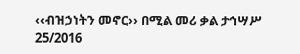‹‹ብዝኃነትን መኖር›› በሚል መሪ ቃል ታኅሣሥ 25/2016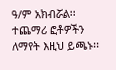ዓ/ም አክብሯል፡፡ ተጨማሪ ፎቶዎችን ለማየት እዚህ ይጫኑ፡፡